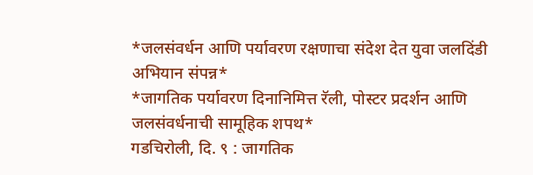*जलसंवर्धन आणि पर्यावरण रक्षणाचा संदेश देत युवा जलदिंडी अभियान संपन्न*
*जागतिक पर्यावरण दिनानिमित्त रॅली, पोस्टर प्रदर्शन आणि जलसंवर्धनाची सामूहिक शपथ*
गडचिरोली, दि. ९ : जागतिक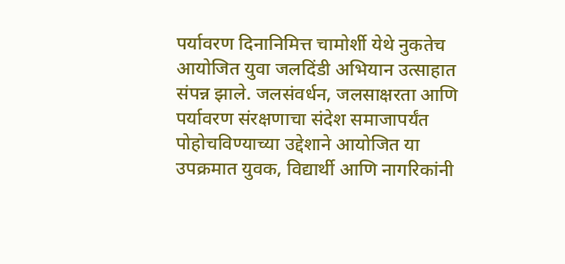पर्यावरण दिनानिमित्त चामोर्शी येथे नुकतेच आयोजित युवा जलदिंडी अभियान उत्साहात संपन्न झाले. जलसंवर्धन, जलसाक्षरता आणि पर्यावरण संरक्षणाचा संदेश समाजापर्यंत पोहोचविण्याच्या उद्देशाने आयोजित या उपक्रमात युवक, विद्यार्थी आणि नागरिकांनी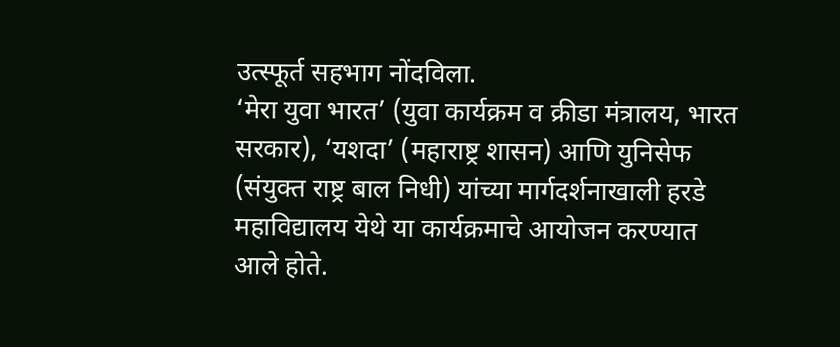उत्स्फूर्त सहभाग नोंदविला.
‘मेरा युवा भारत’ (युवा कार्यक्रम व क्रीडा मंत्रालय, भारत सरकार), ‘यशदा’ (महाराष्ट्र शासन) आणि युनिसेफ (संयुक्त राष्ट्र बाल निधी) यांच्या मार्गदर्शनाखाली हरडे महाविद्यालय येथे या कार्यक्रमाचे आयोजन करण्यात आले होते.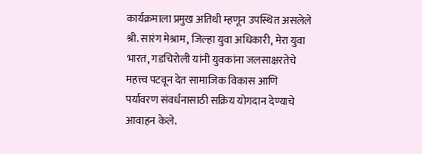कार्यक्रमाला प्रमुख अतिथी म्हणून उपस्थित असलेले श्री. सारंग मेश्राम, जिल्हा युवा अधिकारी, मेरा युवा भारत, गडचिरोली यांनी युवकांना जलसाक्षरतेचे महत्त्व पटवून देत सामाजिक विकास आणि पर्यावरण संवर्धनासाठी सक्रिय योगदान देण्याचे आवाहन केले.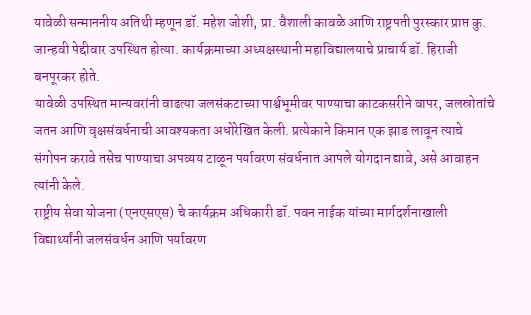यावेळी सन्माननीय अतिथी म्हणून डॉ. महेश जोशी, प्रा. वैशाली कावळे आणि राष्ट्रपती पुरस्कार प्राप्त कु. जान्हवी पेद्दीवार उपस्थित होत्या. कार्यक्रमाच्या अध्यक्षस्थानी महाविद्यालयाचे प्राचार्य डॉ. हिराजी बनपूरकर होते.
यावेळी उपस्थित मान्यवरांनी वाढत्या जलसंकटाच्या पार्श्वभूमीवर पाण्याचा काटकसरीने वापर, जलस्रोतांचे जतन आणि वृक्षसंवर्धनाची आवश्यकता अधोरेखित केली. प्रत्येकाने किमान एक झाड लावून त्याचे संगोपन करावे तसेच पाण्याचा अपव्यय टाळून पर्यावरण संवर्धनात आपले योगदान द्यावे, असे आवाहन त्यांनी केले.
राष्ट्रीय सेवा योजना (एनएसएस) चे कार्यक्रम अधिकारी डॉ. पवन नाईक यांच्या मार्गदर्शनाखाली विद्यार्थ्यांनी जलसंवर्धन आणि पर्यावरण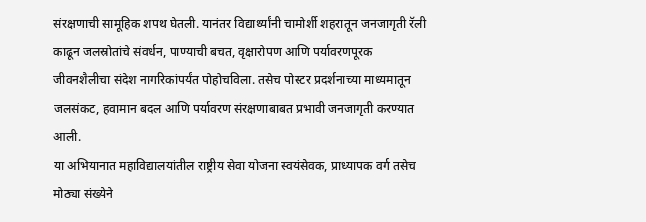संरक्षणाची सामूहिक शपथ घेतली. यानंतर विद्यार्थ्यांनी चामोर्शी शहरातून जनजागृती रॅली काढून जलस्रोतांचे संवर्धन, पाण्याची बचत, वृक्षारोपण आणि पर्यावरणपूरक जीवनशैलीचा संदेश नागरिकांपर्यंत पोहोचविला. तसेच पोस्टर प्रदर्शनाच्या माध्यमातून जलसंकट, हवामान बदल आणि पर्यावरण संरक्षणाबाबत प्रभावी जनजागृती करण्यात आली.
या अभियानात महाविद्यालयांतील राष्ट्रीय सेवा योजना स्वयंसेवक, प्राध्यापक वर्ग तसेच मोठ्या संख्येने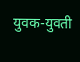युवक-युवती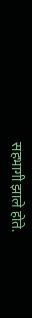सहभागी झाले होते.